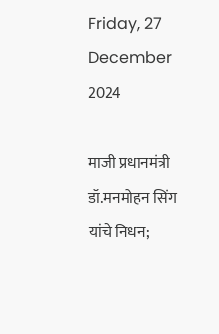Friday, 27 December 2024

माजी प्रधानमंत्री डॉ.मनमोहन सिंग यांचे निधन;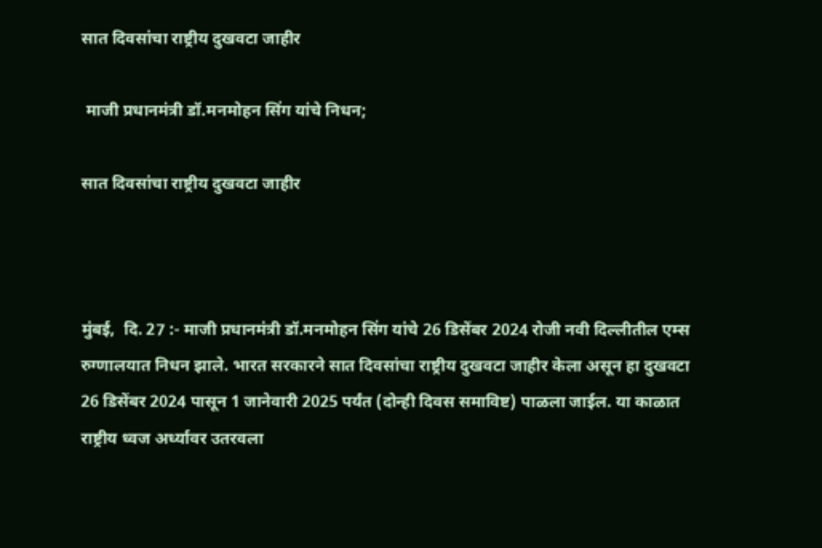सात दिवसांचा राष्ट्रीय दुखवटा जाहीर

 माजी प्रधानमंत्री डॉ.मनमोहन सिंग यांचे निधन;

सात दिवसांचा राष्ट्रीय दुखवटा जाहीर



मुंबई,  दि. 27 :- माजी प्रधानमंत्री डॉ.मनमोहन सिंग यांचे 26 डिसेंबर 2024 रोजी नवी दिल्लीतील एम्स रुग्णालयात निधन झाले. भारत सरकारने सात दिवसांचा राष्ट्रीय दुखवटा जाहीर केला असून हा दुखवटा 26 डिसेंबर 2024 पासून 1 जानेवारी 2025 पर्यंत (दोन्ही दिवस समाविष्ट) पाळला जाईल. या काळात राष्ट्रीय ध्वज अर्ध्यावर उतरवला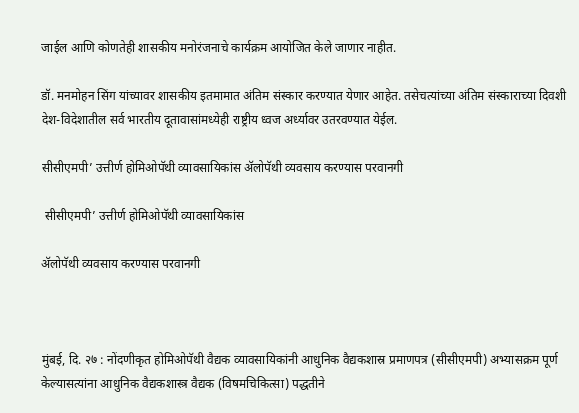जाईल आणि कोणतेही शासकीय मनोरंजनाचे कार्यक्रम आयोजित केले जाणार नाहीत.

डॉ. मनमोहन सिंग यांच्यावर शासकीय इतमामात अंतिम संस्कार करण्यात येणार आहेत. तसेचत्यांच्या अंतिम संस्काराच्या दिवशी देश-विदेशातील सर्व भारतीय दूतावासांमध्येही राष्ट्रीय ध्वज अर्ध्यावर उतरवण्यात येईल.

सीसीएमपी’ उत्तीर्ण होमिओपॅथी व्यावसायिकांस ॲलोपॅथी व्यवसाय करण्यास परवानगी

 सीसीएमपी’ उत्तीर्ण होमिओपॅथी व्यावसायिकांस

ॲलोपॅथी व्यवसाय करण्यास परवानगी



मुंबई, दि. २७ : नोंदणीकृत होमिओपॅथी वैद्यक व्यावसायिकांनी आधुनिक वैद्यकशास्र प्रमाणपत्र (सीसीएमपी) अभ्यासक्रम पूर्ण केल्यासत्यांना आधुनिक वैद्यकशास्त्र वैद्यक (विषमचिकित्सा) पद्धतीने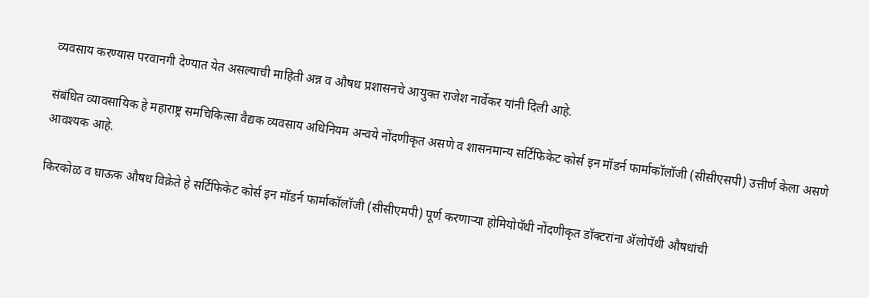व्यवसाय करण्यास परवानगी देण्यात येत असल्याची माहिती अन्न व औषध प्रशासनचे आयुक्त राजेश नार्वेकर यांनी दिली आहे.

संबंधित व्यावसायिक हे महाराष्ट्र समचिकित्सा वैद्यक व्यवसाय अधिनियम अन्वये नोंदणीकृत असणे व शासनमान्य सर्टिफिकेट कोर्स इन मॉडर्न फार्माकॉलॉजी (सीसीएसपी) उत्तीर्ण केला असणे आवश्यक आहे.

किरकोळ व घाऊक औषध विक्रेते हे सर्टिफिकेट कोर्स इन मॉडर्न फार्माकॉलॉजी (सीसीएमपी) पूर्ण करणाऱ्या होमियोपॅथी नोंदणीकृत डॉक्टरांना ॲलोपॅथी औषधांची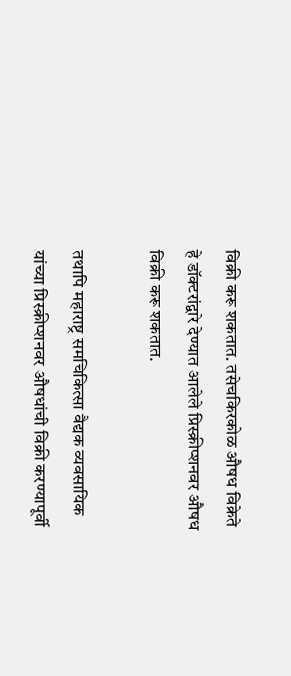विक्री करू शकतात. तसेचकिरकोळ औषध विक्रेते हे डॉक्टरांद्वारे देण्यात आलेले प्रिस्क्रीप्शनवर औषध विक्री करू शकतात.

तथापि महाराष्ट्र समचिकित्सा वैद्यक व्यवसायिक यांच्या प्रिस्क्रीप्शनवर औषधांची विक्री करण्यापूर्वी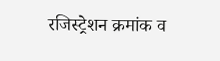रजिस्ट्रेशन क्रमांक व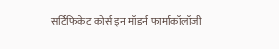सर्टिफिकेट कोर्स इन मॉडर्न फार्माकॉलॉजी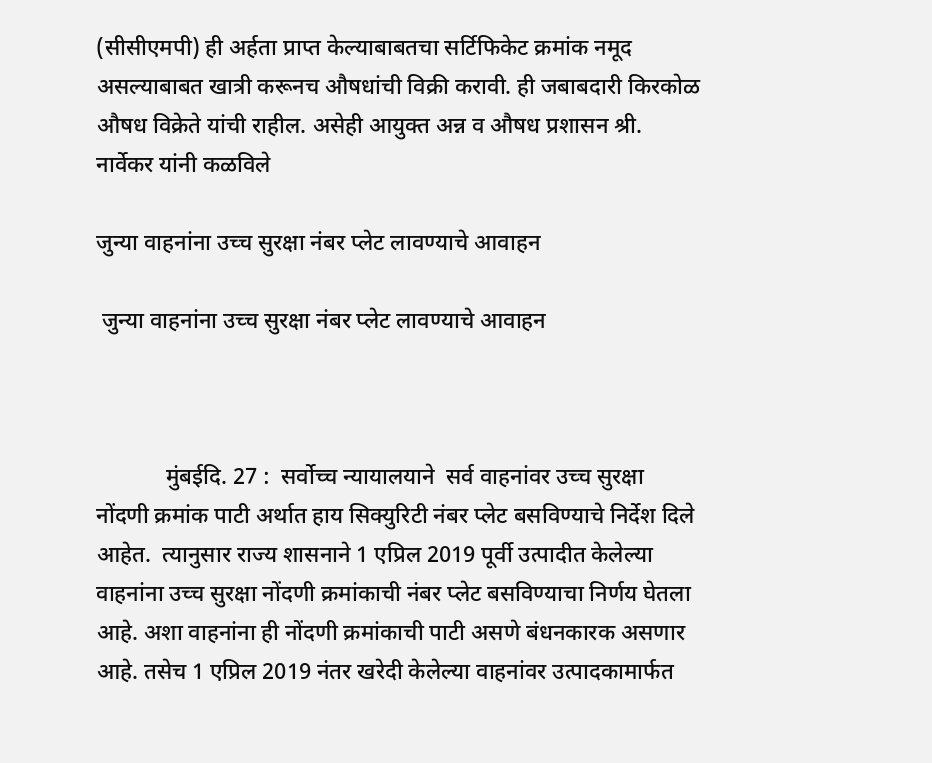(सीसीएमपी) ही अर्हता प्राप्त केल्याबाबतचा सर्टिफिकेट क्रमांक नमूद असल्याबाबत खात्री करूनच औषधांची विक्री करावी. ही जबाबदारी किरकोळ औषध विक्रेते यांची राहील. असेही आयुक्त अन्न व औषध प्रशासन श्री. नार्वेकर यांनी कळविले

जुन्या वाहनांना उच्च सुरक्षा नंबर प्लेट लावण्याचे आवाहन

 जुन्या वाहनांना उच्च सुरक्षा नंबर प्लेट लावण्याचे आवाहन



            मुंबईदि. 27 :  सर्वोच्च न्यायालयाने  सर्व वाहनांवर उच्च सुरक्षा नोंदणी क्रमांक पाटी अर्थात हाय सिक्युरिटी नंबर प्लेट बसविण्याचे निर्देश दिले आहेत.  त्यानुसार राज्य शासनाने 1 एप्रिल 2019 पूर्वी उत्पादीत केलेल्या वाहनांना उच्च सुरक्षा नोंदणी क्रमांकाची नंबर प्लेट बसविण्याचा निर्णय घेतला आहे. अशा वाहनांना ही नोंदणी क्रमांकाची पाटी असणे बंधनकारक असणार आहे. तसेच 1 एप्रिल 2019 नंतर खरेदी केलेल्या वाहनांवर उत्पादकामार्फत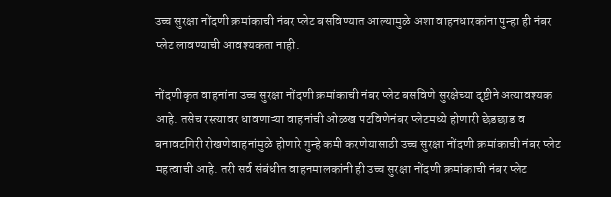उच्च सुरक्षा नोंदणी क्रमांकाची नंबर प्लेट बसविण्यात आल्यामुळे अशा वाहनधारकांना पुन्हा ही नंबर प्लेट लावण्याची आवश्यकता नाही.

नोंदणीकृत वाहनांना उच्च सुरक्षा नोंदणी क्रमांकाची नंबर प्लेट बसविणे सुरक्षेच्या दृष्टीने अत्यावश्यक आहे. तसेच रस्त्यावर धावणाऱ्या वाहनांची ओळख पटविणेनंबर प्लेटमध्ये होणारी छेडछाड व बनावटगिरी रोखणेवाहनांमुळे होणारे गुन्हे कमी करणेयासाठी उच्च सुरक्षा नोंदणी क्रमांकाची नंबर प्लेट महत्वाची आहे. तरी सर्व संबंधीत वाहनमालकांनी ही उच्च सुरक्षा नोंदणी क्रमांकाची नंबर प्लेट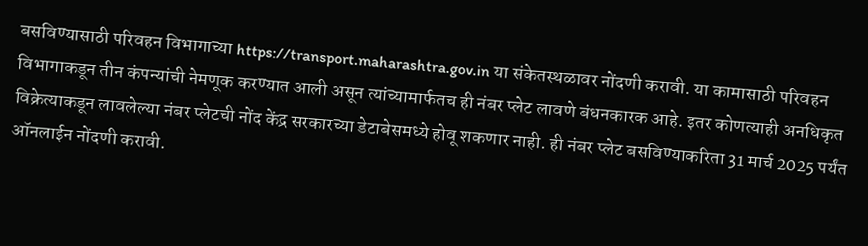बसविण्यासाठी परिवहन विभागाच्या https://transport.maharashtra.gov.in या संकेतस्थळावर नोंदणी करावी. या कामासाठी परिवहन विभागाकडून तीन कंपन्यांची नेमणूक करण्यात आली असून त्यांच्यामार्फतच ही नंबर प्लेट लावणे बंधनकारक आहे. इतर कोणत्याही अनधिकृत विक्रेत्याकडून लावलेल्या नंबर प्लेटची नोंद केंद्र सरकारच्या डेटाबेसमध्ये होवू शकणार नाही. ही नंबर प्लेट बसविण्याकरिता 31 मार्च 2025 पर्यंत ऑनलाईन नोंदणी करावी.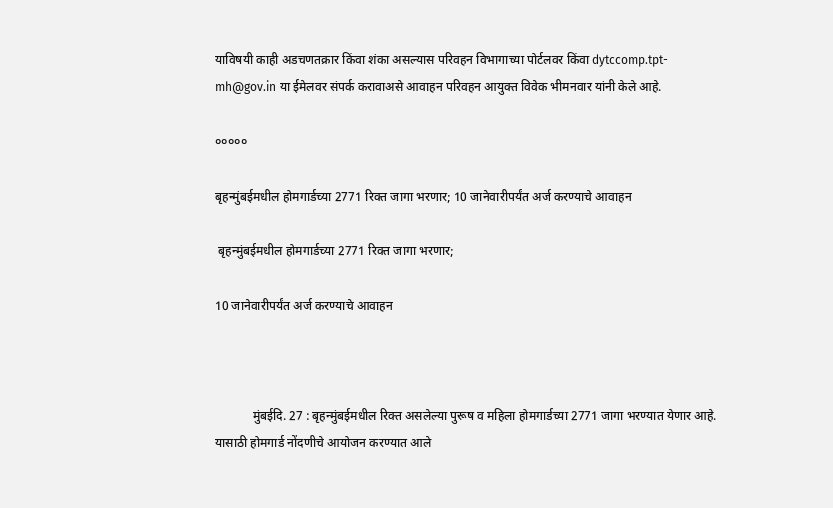याविषयी काही अडचणतक्रार किंवा शंका असल्यास परिवहन विभागाच्या पोर्टलवर किंवा dytccomp.tpt-mh@gov.in या ईमेलवर संपर्क करावाअसे आवाहन परिवहन आयुक्त विवेक भीमनवार यांनी केले आहे.

०००००

बृहन्मुंबईमधील होमगार्डच्या 2771 रिक्त जागा भरणार; 10 जानेवारीपर्यंत अर्ज करण्याचे आवाहन

 बृहन्मुंबईमधील होमगार्डच्या 2771 रिक्त जागा भरणार;

10 जानेवारीपर्यंत अर्ज करण्याचे आवाहन



            मुंबईदि. 27 : बृहन्मुंबईमधील रिक्त असलेल्या पुरूष व महिला होमगार्डच्या 2771 जागा भरण्यात येणार आहे. यासाठी होमगार्ड नोंदणीचे आयोजन करण्यात आले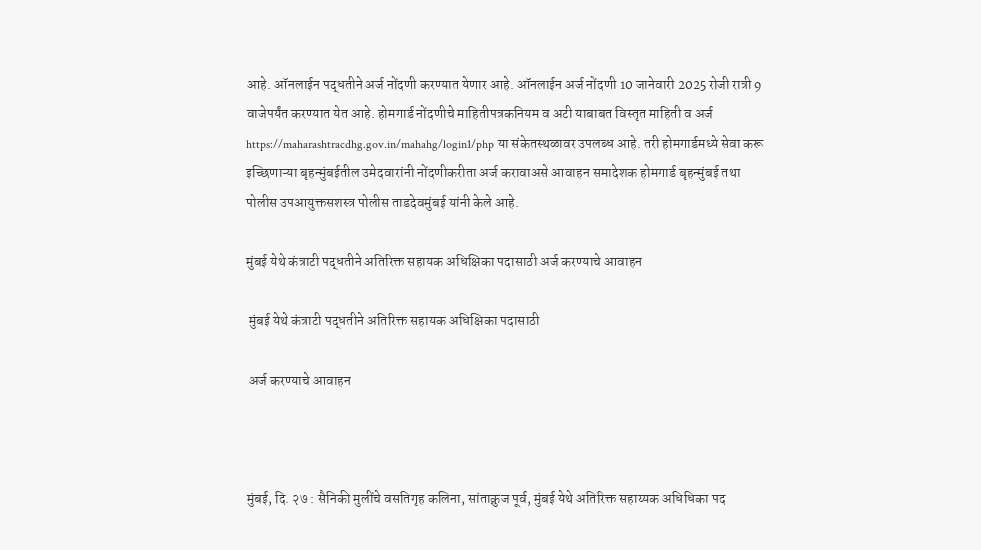आहे. ऑनलाईन पद्धतीने अर्ज नोंदणी करण्यात येणार आहे. ऑनलाईन अर्ज नोंदणी 10 जानेवारी 2025 रोजी रात्री 9 वाजेपर्यंत करण्यात येत आहे. होमगार्ड नोंदणीचे माहितीपत्रकनियम व अटी याबाबत विस्तृत माहिती व अर्ज https://maharashtracdhg.gov.in/mahahg/login1/php या संकेतस्थळावर उपलब्ध आहे. तरी होमगार्डमध्ये सेवा करू इच्छिणाऱ्या बृहन्मुंबईतील उमेदवारांनी नोंदणीकरीता अर्ज करावाअसे आवाहन समादेशक होमगार्ड बृहन्मुंबई तथा पोलीस उपआयुक्तसशस्त्र पोलीस ताडदेवमुंबई यांनी केले आहे.

मुंबई येथे कंत्राटी पद्धतीने अतिरिक्त सहायक अधिक्षिका पदासाठी अर्ज करण्याचे आवाहन

 मुंबई येथे कंत्राटी पद्धतीने अतिरिक्त सहायक अधिक्षिका पदासाठी

 अर्ज करण्याचे आवाहन



मुंबई, दि. २७ : सैनिकी मुलींचे वसतिगृह कलिना, सांताक्रुज पूर्व, मुंबई येथे अतिरिक्त सहाय्यक अधिधिका पद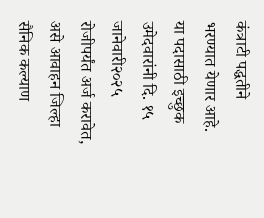कंत्राटी पद्धतीने भरण्यात येणार आहे. या पदासाठी इच्छुक उमेदवारांनी दि. १५ जानेवारी२०२५ रोजीपर्यंत अर्ज करावेत, असे आवाहन जिल्हा सैनिक कल्याण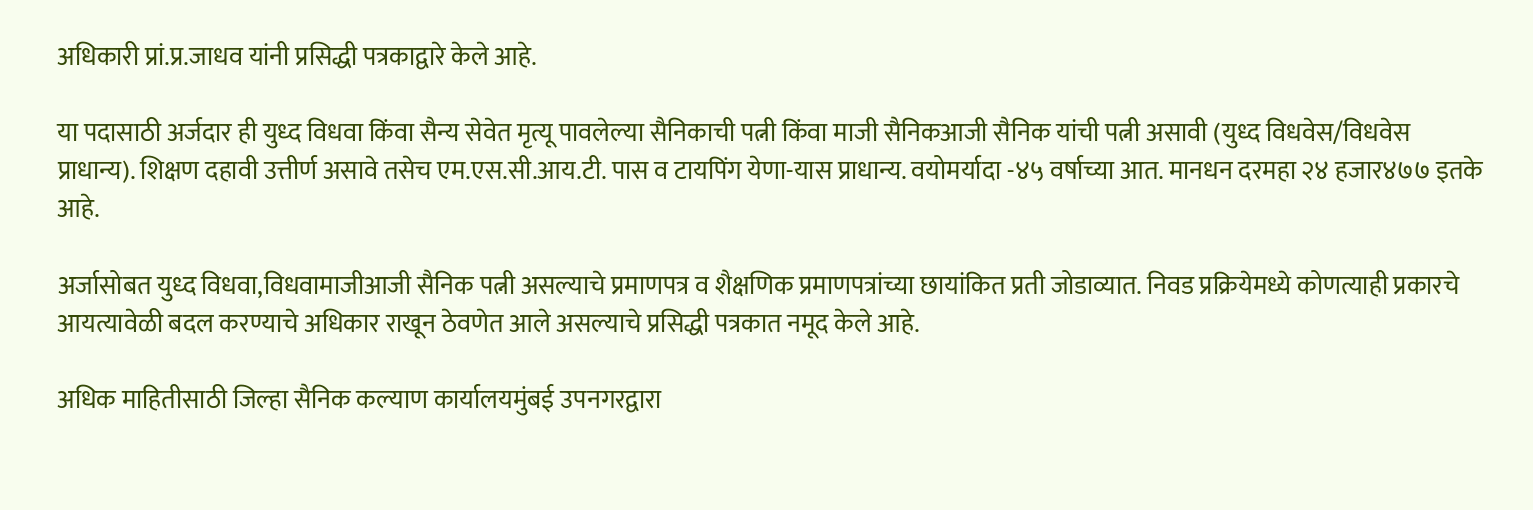अधिकारी प्रां.प्र.जाधव यांनी प्रसिद्धी पत्रकाद्वारे केले आहे.

या पदासाठी अर्जदार ही युध्द विधवा किंवा सैन्य सेवेत मृत्यू पावलेल्या सैनिकाची पत्नी किंवा माजी सैनिकआजी सैनिक यांची पत्नी असावी (युध्द विधवेस/विधवेस प्राधान्य). शिक्षण दहावी उत्तीर्ण असावे तसेच एम.एस.सी.आय.टी. पास व टायपिंग येणा-यास प्राधान्य. वयोमर्यादा -४५ वर्षाच्या आत. मानधन दरमहा २४ हजार४७७ इतके आहे.

अर्जासोबत युध्द विधवा,विधवामाजीआजी सैनिक पत्नी असल्याचे प्रमाणपत्र व शैक्षणिक प्रमाणपत्रांच्या छायांकित प्रती जोडाव्यात. निवड प्रक्रियेमध्ये कोणत्याही प्रकारचे आयत्यावेळी बदल करण्याचे अधिकार राखून ठेवणेत आले असल्याचे प्रसिद्धी पत्रकात नमूद केले आहे.

अधिक माहितीसाठी जिल्हा सैनिक कल्याण कार्यालयमुंबई उपनगरद्वारा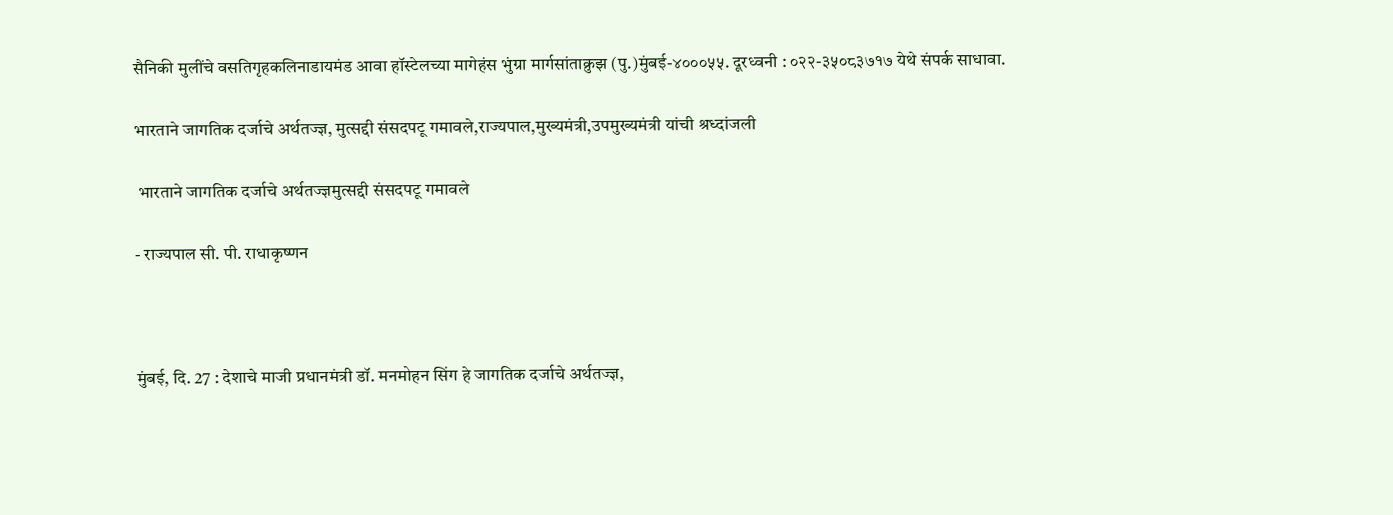सैनिकी मुलींचे वसतिगृहकलिनाडायमंड आवा हॉस्टेलच्या मागेहंस भुंग्रा मार्गसांताक्रुझ (पु.)मुंबई-४०००५५. दूरध्वनी : ०२२-३५०८३७१७ येथे संपर्क साधावा.

भारताने जागतिक दर्जाचे अर्थतज्ज्ञ, मुत्सद्दी संसदपटू गमावले,राज्यपाल,मुख्यमंत्री,उपमुख्यमंत्री यांची श्रध्दांजली

 भारताने जागतिक दर्जाचे अर्थतज्ज्ञमुत्सद्दी संसदपटू गमावले

- राज्यपाल सी. पी. राधाकृष्णन



मुंबई, दि. 27 : देशाचे माजी प्रधानमंत्री डॉ. मनमोहन सिंग हे जागतिक दर्जाचे अर्थतज्ज्ञ,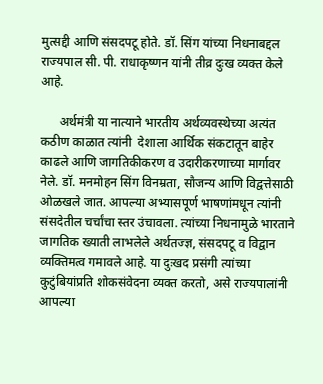मुत्सद्दी आणि संसदपटू होते. डॉ. सिंग यांच्या निधनाबद्दल राज्यपाल सी. पी. राधाकृष्णन यांनी तीव्र दुःख व्यक्त केले आहे.

      अर्थमंत्री या नात्याने भारतीय अर्थव्यवस्थेच्या अत्यंत कठीण काळात त्यांनी  देशाला आर्थिक संकटातून बाहेर काढले आणि जागतिकीकरण व उदारीकरणाच्या मार्गावर नेले. डॉ. मनमोहन सिंग विनम्रता, सौजन्य आणि विद्वत्तेसाठी ओळखले जात. आपल्या अभ्यासपूर्ण भाषणांमधून त्यांनी संसदेतील चर्चांचा स्तर उंचावला. त्यांच्या निधनामुळे भारताने जागतिक ख्याती लाभलेले अर्थतज्ज्ञ, संसदपटू व विद्वान व्यक्तिमत्व गमावले आहे. या दुःखद प्रसंगी त्यांच्या कुटुंबियांप्रति शोकसंवेदना व्यक्त करतो, असे राज्यपालांनी आपल्या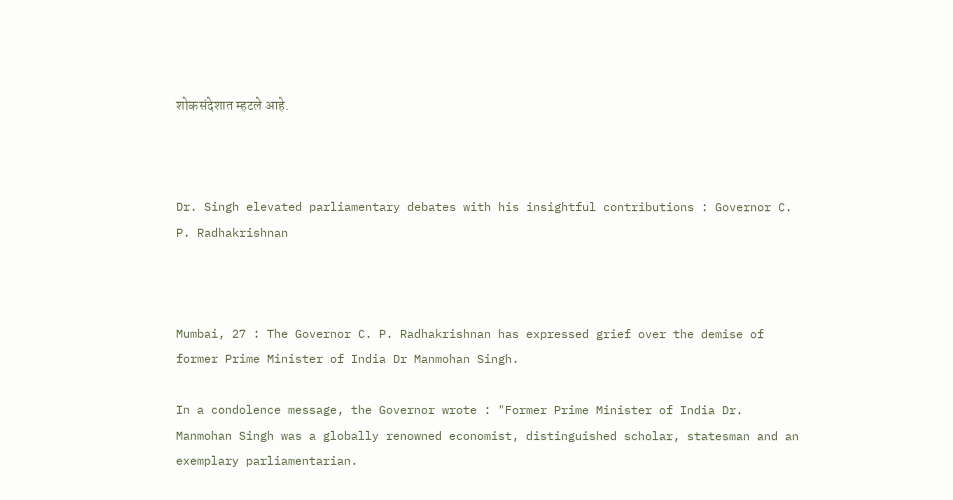शोकसंदेशात म्हटले आहे.



Dr. Singh elevated parliamentary debates with his insightful contributions : Governor C. P. Radhakrishnan



Mumbai, 27 : The Governor C. P. Radhakrishnan has expressed grief over the demise of former Prime Minister of India Dr Manmohan Singh.

In a condolence message, the Governor wrote : "Former Prime Minister of India Dr. Manmohan Singh was a globally renowned economist, distinguished scholar, statesman and an exemplary parliamentarian.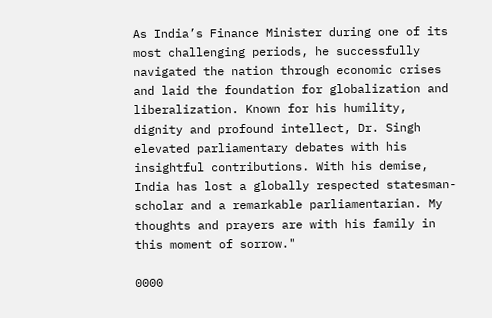As India’s Finance Minister during one of its most challenging periods, he successfully navigated the nation through economic crises and laid the foundation for globalization and liberalization. Known for his humility, dignity and profound intellect, Dr. Singh elevated parliamentary debates with his insightful contributions. With his demise, India has lost a globally respected statesman-scholar and a remarkable parliamentarian. My thoughts and prayers are with his family in this moment of sorrow."

0000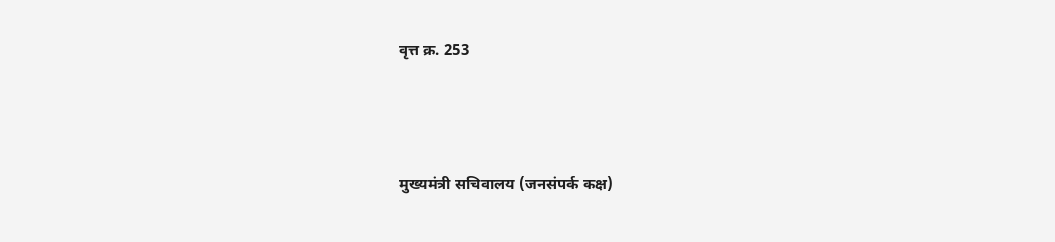वृत्त क्र. 253



मुख्यमंत्री सचिवालय (जनसंपर्क कक्ष)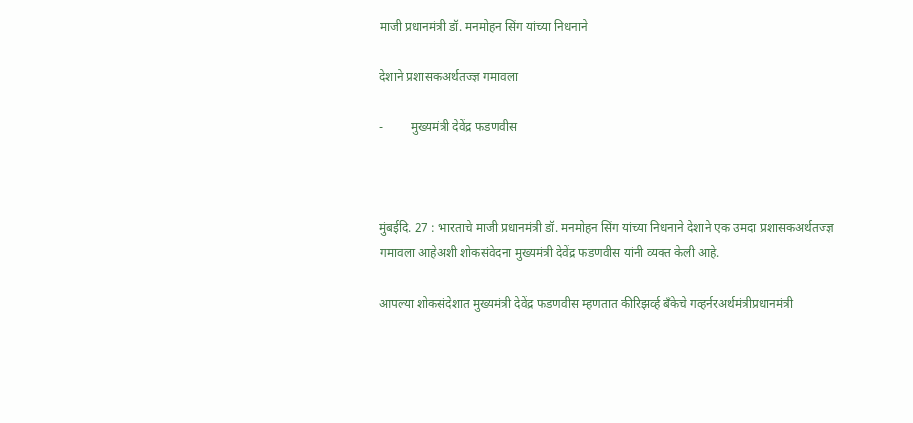माजी प्रधानमंत्री डॉ. मनमोहन सिंग यांच्या निधनाने

देशाने प्रशासकअर्थतज्ज्ञ गमावला

-         मुख्यमंत्री देवेंद्र फडणवीस



मुंबईदि. 27 : भारताचे माजी प्रधानमंत्री डॉ. मनमोहन सिंग यांच्या निधनाने देशाने एक उमदा प्रशासकअर्थतज्ज्ञ गमावला आहेअशी शोकसंवेदना मुख्यमंत्री देवेंद्र फडणवीस यांनी व्यक्त केली आहे.

आपल्या शोकसंदेशात मुख्यमंत्री देवेंद्र फडणवीस म्हणतात कीरिझर्व्ह बँकेचे गव्हर्नरअर्थमंत्रीप्रधानमंत्री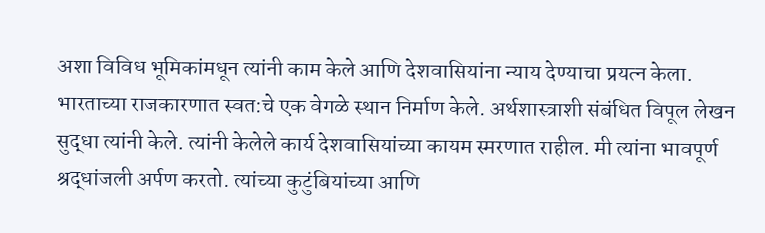अशा विविध भूमिकांमधून त्यांनी काम केले आणि देशवासियांना न्याय देण्याचा प्रयत्न केला. भारताच्या राजकारणात स्वत:चे एक वेगळे स्थान निर्माण केले. अर्थशास्त्राशी संबंधित विपूल लेखन सुद्धा त्यांनी केले. त्यांनी केलेले कार्य देशवासियांच्या कायम स्मरणात राहील. मी त्यांना भावपूर्ण श्रद्धांजली अर्पण करतो. त्यांच्या कुटुंबियांच्या आणि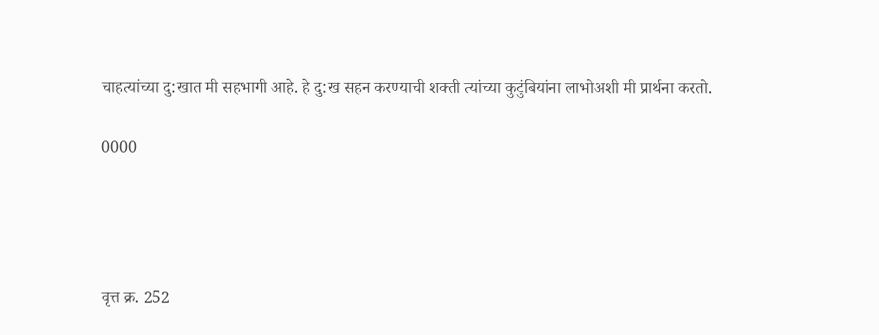चाहत्यांच्या दु:खात मी सहभागी आहे. हे दु:ख सहन करण्याची शक्ती त्यांच्या कुटुंबियांना लाभोअशी मी प्रार्थना करतो.

0000




वृत्त क्र. 252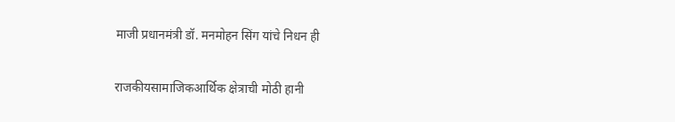माजी प्रधानमंत्री डॉ. मनमोहन सिंग यांचे निधन ही

राजकीयसामाजिकआर्थिक क्षेत्राची मोठी हानी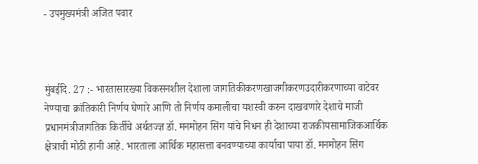- उपमुख्यमंत्री अजित पवार



मुंबईदि. 27 :- भारतासारख्या विकसनशील देशाला जागतिकीकरणखाजगीकरणउदारीकरणाच्या वाटेवर नेण्याचा क्रांतिकारी निर्णय घेणारे आणि तो निर्णय कमालीचा यशस्वी करुन दाखवणारे देशाचे माजी प्रधानमंत्रीजागतिक किर्तीचे अर्थतज्ज्ञ डॉ. मनमोहन सिंग यांचे निधन ही देशाच्या राजकीयसामाजिकआर्थिक क्षेत्राची मोठी हानी आहे. भारताला आर्थिक महासत्ता बनवण्याच्या कार्याचा पाया डॉ. मनमोहन सिंग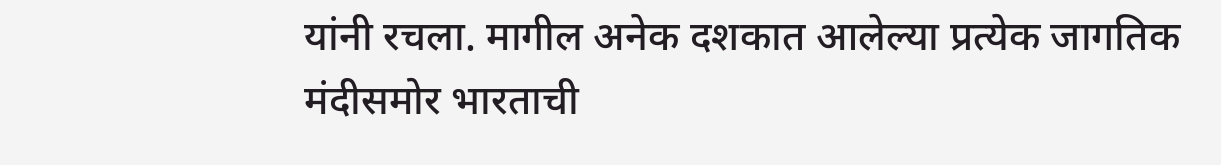यांनी रचला. मागील अनेक दशकात आलेल्या प्रत्येक जागतिक मंदीसमोर भारताची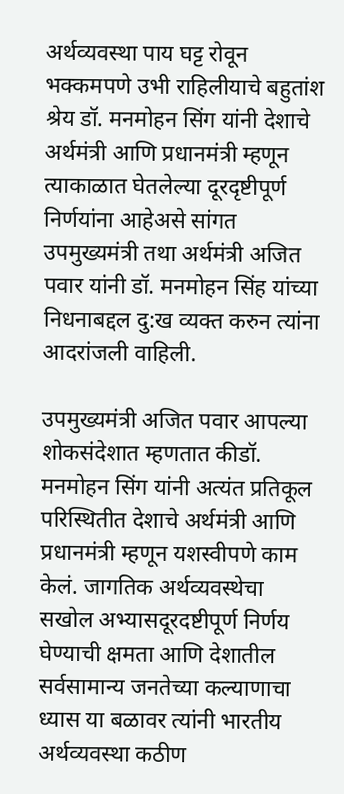अर्थव्यवस्था पाय घट्ट रोवून भक्कमपणे उभी राहिलीयाचे बहुतांश श्रेय डॉ. मनमोहन सिंग यांनी देशाचे अर्थमंत्री आणि प्रधानमंत्री म्हणून त्याकाळात घेतलेल्या दूरदृष्टीपूर्ण निर्णयांना आहेअसे सांगत उपमुख्यमंत्री तथा अर्थमंत्री अजित पवार यांनी डॉ. मनमोहन सिंह यांच्या निधनाबद्दल दु:ख व्यक्त करुन त्यांना आदरांजली वाहिली.

उपमुख्यमंत्री अजित पवार आपल्या शोकसंदेशात म्हणतात कीडॉ. मनमोहन सिंग यांनी अत्यंत प्रतिकूल परिस्थितीत देशाचे अर्थमंत्री आणि प्रधानमंत्री म्हणून यशस्वीपणे काम केलं. जागतिक अर्थव्यवस्थेचा सखोल अभ्यासदूरदष्टीपूर्ण निर्णय घेण्याची क्षमता आणि देशातील सर्वसामान्य जनतेच्या कल्याणाचा ध्यास या बळावर त्यांनी भारतीय अर्थव्यवस्था कठीण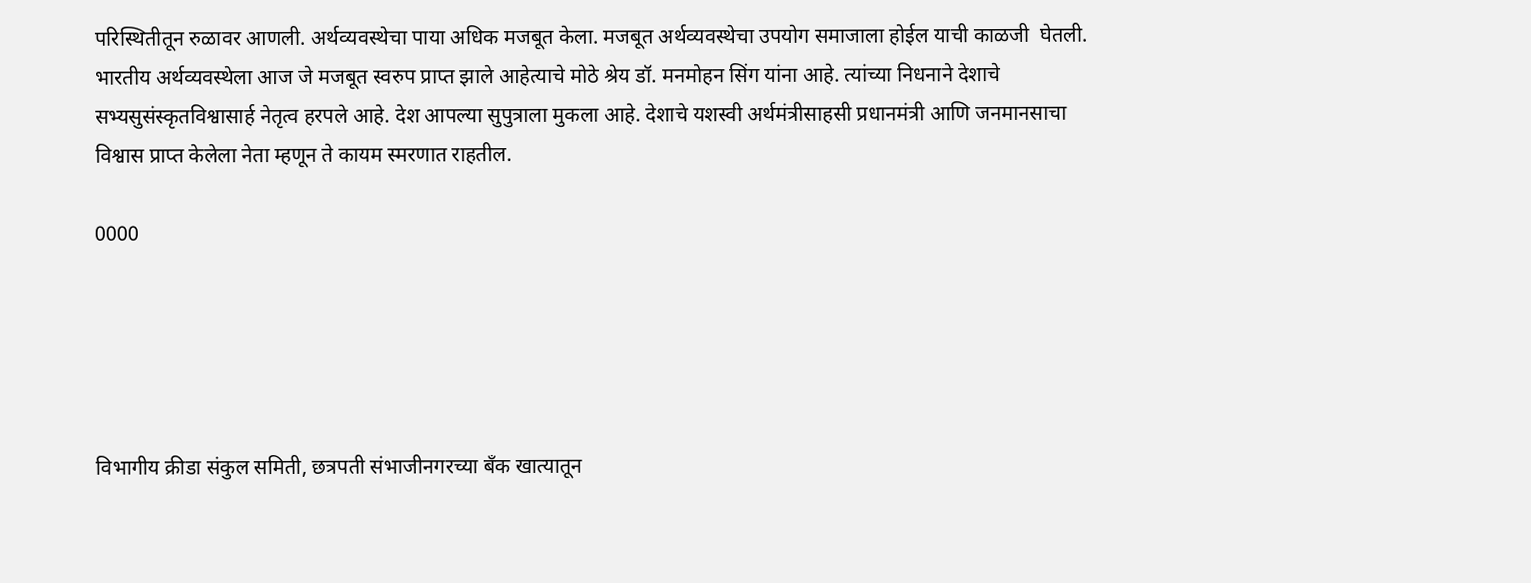परिस्थितीतून रुळावर आणली. अर्थव्यवस्थेचा पाया अधिक मजबूत केला. मजबूत अर्थव्यवस्थेचा उपयोग समाजाला होईल याची काळजी  घेतली. भारतीय अर्थव्यवस्थेला आज जे मजबूत स्वरुप प्राप्त झाले आहेत्याचे मोठे श्रेय डॉ. मनमोहन सिंग यांना आहे. त्यांच्या निधनाने देशाचे सभ्यसुसंस्कृतविश्वासार्ह नेतृत्व हरपले आहे. देश आपल्या सुपुत्राला मुकला आहे. देशाचे यशस्वी अर्थमंत्रीसाहसी प्रधानमंत्री आणि जनमानसाचा विश्वास प्राप्त केलेला नेता म्हणून ते कायम स्मरणात राहतील.

0000





विभागीय क्रीडा संकुल समिती, छत्रपती संभाजीनगरच्या बँक खात्यातून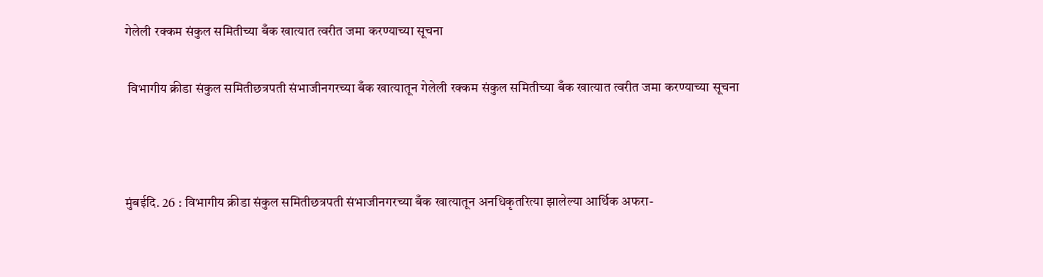गेलेली रक्कम संकुल समितीच्या बँक खात्यात त्वरीत जमा करण्याच्या सूचना

 विभागीय क्रीडा संकुल समितीछत्रपती संभाजीनगरच्या बँक खात्यातून गेलेली रक्कम संकुल समितीच्या बँक खात्यात त्वरीत जमा करण्याच्या सूचना



मुंबईदि. 26 : विभागीय क्रीडा संकुल समितीछत्रपती संभाजीनगरच्या बँक खात्यातून अनधिकृतरित्या झालेल्या आर्थिक अफरा-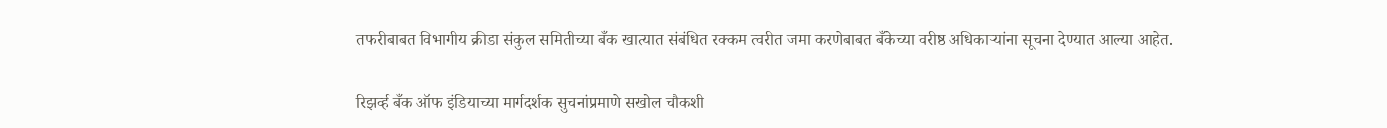तफरीबाबत विभागीय क्रीडा संकुल समितीच्या बँक खात्यात संबंधित रक्कम त्वरीत जमा करणेबाबत बँकेच्या वरीष्ठ अधिकाऱ्यांना सूचना देण्यात आल्या आहेत.

रिझर्व्ह बँक ऑफ इंडियाच्या मार्गदर्शक सुचनांप्रमाणे सखोल चौकशी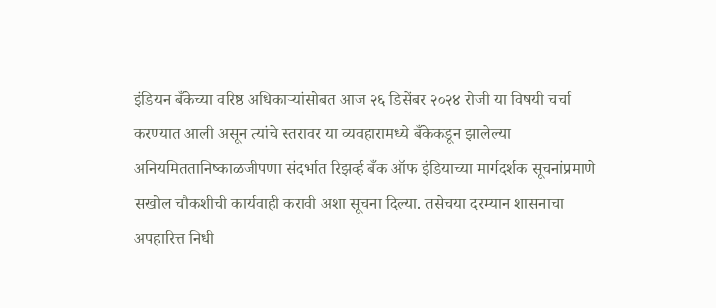इंडियन बँकेच्या वरिष्ठ अधिकाऱ्यांसोबत आज २६ डिसेंबर २०२४ रोजी या विषयी चर्चा करण्यात आली असून त्यांचे स्तरावर या व्यवहारामध्ये बँकेकडून झालेल्या अनियमिततानिष्काळजीपणा संदर्भात रिझर्व्ह बँक ऑफ इंडियाच्या मार्गदर्शक सूचनांप्रमाणे सखोल चौकशीची कार्यवाही करावी अशा सूचना दिल्या. तसेचया दरम्यान शासनाचा अपहारित्त निधी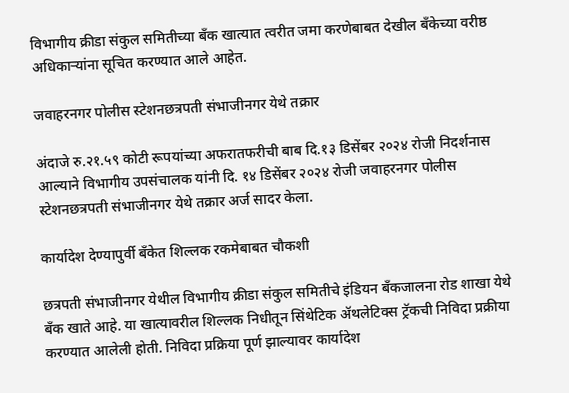विभागीय क्रीडा संकुल समितीच्या बँक खात्यात त्वरीत जमा करणेबाबत देखील बँकेच्या वरीष्ठ अधिकाऱ्यांना सूचित करण्यात आले आहेत.

जवाहरनगर पोलीस स्टेशनछत्रपती संभाजीनगर येथे तक्रार

अंदाजे रु.२१.५९ कोटी रूपयांच्या अफरातफरीची बाब दि.१३ डिसेंबर २०२४ रोजी निदर्शनास आल्याने विभागीय उपसंचालक यांनी दि. १४ डिसेंबर २०२४ रोजी जवाहरनगर पोलीस स्टेशनछत्रपती संभाजीनगर येथे तक्रार अर्ज सादर केला.

कार्यादेश देण्यापुर्वी बँकेत शिल्लक रकमेबाबत चौकशी

छत्रपती संभाजीनगर येथील विभागीय क्रीडा संकुल समितीचे इंडियन बँकजालना रोड शाखा येथे बँक खाते आहे. या खात्यावरील शिल्लक निधीतून सिंथेटिक ॲथलेटिक्स ट्रॅकची निविदा प्रक्रीया करण्यात आलेली होती. निविदा प्रक्रिया पूर्ण झाल्यावर कार्यादेश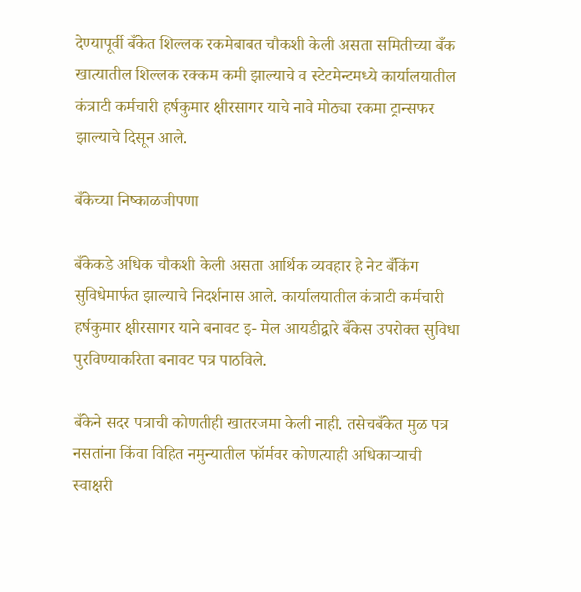देण्यापूर्वी बँकेत शिल्लक रकमेबाबत चौकशी केली असता समितीच्या बँक खात्यातील शिल्लक रक्कम कमी झाल्याचे व स्टेटमेन्टमध्ये कार्यालयातील कंत्राटी कर्मचारी हर्षकुमार क्षीरसागर याचे नावे मोठ्या रकमा ट्रान्सफर झाल्याचे दिसून आले.

बँकेच्या निष्काळजीपणा

बँकेकडे अधिक चौकशी केली असता आर्थिक व्यवहार हे नेट बँकिंग सुविधेमार्फत झाल्याचे निदर्शनास आले. कार्यालयातील कंत्राटी कर्मचारी हर्षकुमार क्षीरसागर याने बनावट इ- मेल आयडीद्वारे बँकेस उपरोक्त सुविधा पुरविण्याकरिता बनावट पत्र पाठविले.

बँकेने सदर पत्राची कोणतीही खातरजमा केली नाही. तसेचबँकेत मुळ पत्र नसतांना किंवा विहित नमुन्यातील फॉर्मवर कोणत्याही अधिकाऱ्याची स्वाक्षरी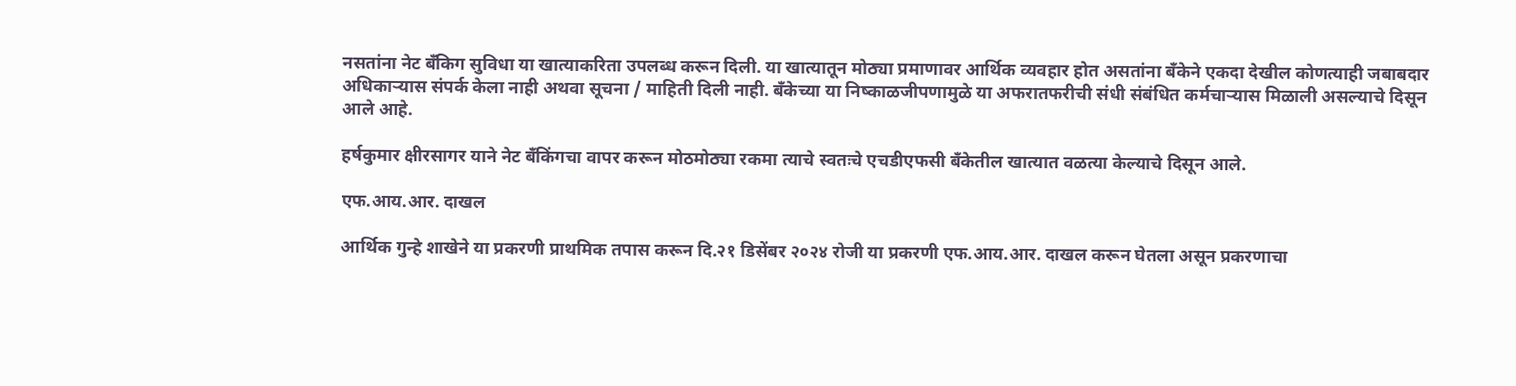नसतांना नेट बँकिग सुविधा या खात्याकरिता उपलब्ध करून दिली. या खात्यातून मोठ्या प्रमाणावर आर्थिक व्यवहार होत असतांना बँकेने एकदा देखील कोणत्याही जबाबदार अधिकाऱ्यास संपर्क केला नाही अथवा सूचना / माहिती दिली नाही. बँकेच्या या निष्काळजीपणामुळे या अफरातफरीची संधी संबंधित कर्मचाऱ्यास मिळाली असल्याचे दिसून आले आहे.

हर्षकुमार क्षीरसागर याने नेट बँकिंगचा वापर करून मोठमोठ्या रकमा त्याचे स्वतःचे एचडीएफसी बँकेतील खात्यात वळत्या केल्याचे दिसून आले.

एफ.आय.आर. दाखल

आर्थिक गुन्हे शाखेने या प्रकरणी प्राथमिक तपास करून दि.२१ डिसेंबर २०२४ रोजी या प्रकरणी एफ.आय.आर. दाखल करून घेतला असून प्रकरणाचा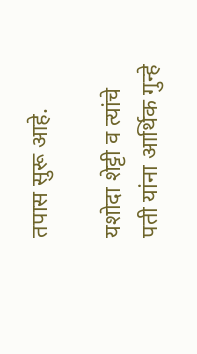तपास सुरू आहे.

यशोदा शेट्टी व त्यांचे पती यांना आर्थिक गुन्हे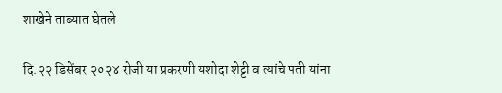शाखेने ताब्यात घेतले

दि.२२ डिसेंबर २०२४ रोजी या प्रकरणी यशोदा शेट्टी व त्यांचे पती यांना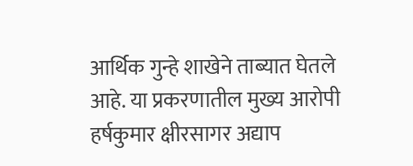आर्थिक गुन्हे शाखेने ताब्यात घेतले आहे. या प्रकरणातील मुख्य आरोपी हर्षकुमार क्षीरसागर अद्याप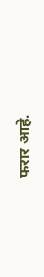फरार आहे.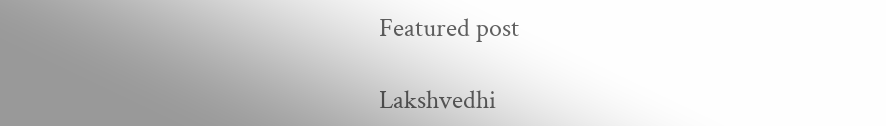Featured post

Lakshvedhi